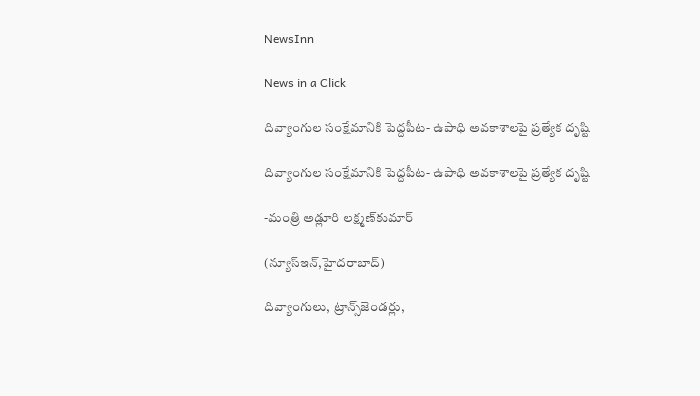NewsInn

News in a Click

దివ్యాంగుల సంక్షేమానికి పెద్దపీట- ఉపాధి అవకాశాలపై ప్రత్యేక దృష్టి

దివ్యాంగుల సంక్షేమానికి పెద్దపీట- ఉపాధి అవకాశాలపై ప్రత్యేక దృష్టి

-మంత్రి అడ్లూరి లక్ష్మణ్‌కుమార్‌

(న్యూస్ఇన్‌,హైద‌రాబాద్)

దివ్యాంగులు, ట్రాన్స్‌జెండర్లు,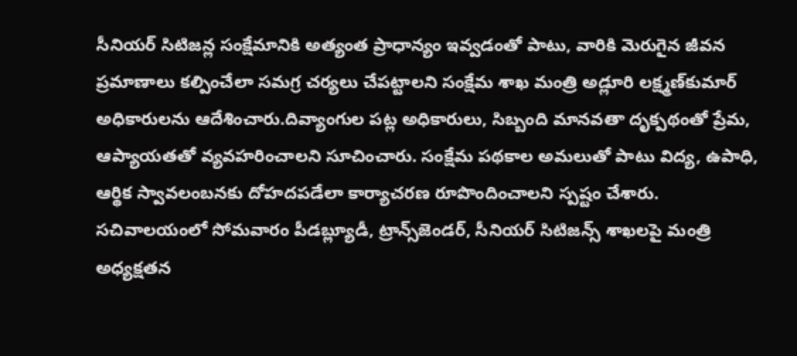సీనియర్‌ సిటిజన్ల సంక్షేమానికి అత్యంత ప్రాధాన్యం ఇవ్వడంతో పాటు, వారికి మెరుగైన జీవన ప్రమాణాలు కల్పించేలా సమగ్ర చర్యలు చేపట్టాలని సంక్షేమ శాఖ మంత్రి అడ్లూరి లక్ష్మణ్‌కుమార్‌ అధికారులను ఆదేశించారు.దివ్యాంగుల పట్ల అధికారులు, సిబ్బంది మానవతా దృక్పథంతో ప్రేమ, ఆప్యాయతతో వ్యవహరించాలని సూచించారు. సంక్షేమ పథకాల అమలుతో పాటు విద్య, ఉపాధి, ఆర్థిక స్వావలంబనకు దోహదపడేలా కార్యాచరణ రూపొందించాలని స్పష్టం చేశారు. సచివాలయంలో సోమవారం పీడబ్ల్యూడీ, ట్రాన్స్‌జెండర్‌, సీనియర్‌ సిటిజన్స్‌ శాఖలపై మంత్రి అధ్యక్షతన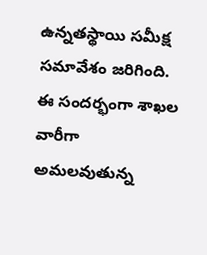ఉన్నతస్థాయి సమీక్ష సమావేశం జరిగింది. ఈ సందర్భంగా శాఖల వారీగా అమలవుతున్న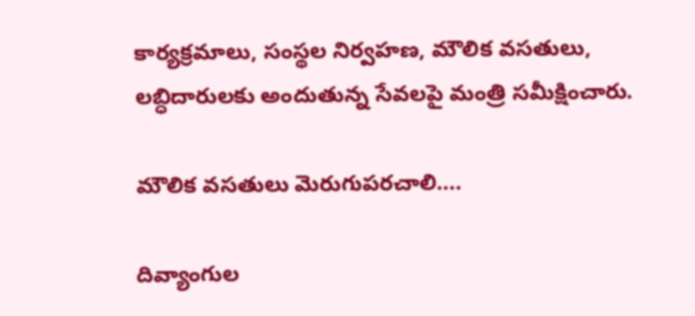కార్యక్రమాలు, సంస్థల నిర్వహణ, మౌలిక వసతులు, లబ్ధిదారులకు అందుతున్న సేవలపై మంత్రి సమీక్షించారు.

మౌలిక వసతులు మెరుగుపరచాలి….

దివ్యాంగుల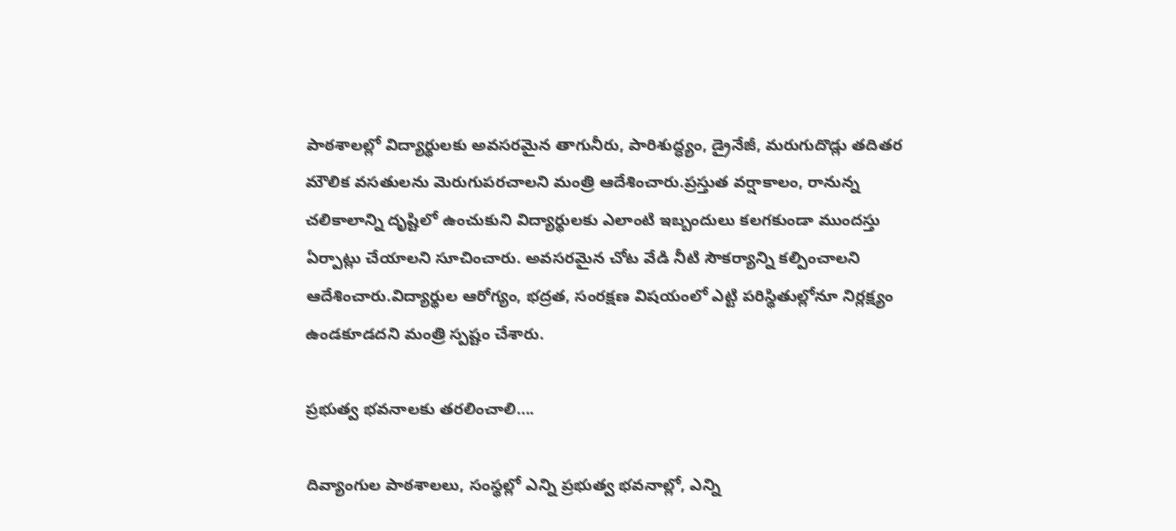పాఠశాలల్లో విద్యార్థులకు అవసరమైన తాగునీరు, పారిశుద్ధ్యం, డ్రైనేజీ, మరుగుదొడ్లు తదితర మౌలిక వసతులను మెరుగుపరచాలని మంత్రి ఆదేశించారు.ప్రస్తుత వర్షాకాలం, రానున్న చలికాలాన్ని దృష్టిలో ఉంచుకుని విద్యార్థులకు ఎలాంటి ఇబ్బందులు కలగకుండా ముందస్తు ఏర్పాట్లు చేయాలని సూచించారు. అవసరమైన చోట వేడి నీటి సౌకర్యాన్ని కల్పించాలని ఆదేశించారు.విద్యార్థుల ఆరోగ్యం, భద్రత, సంరక్షణ విషయంలో ఎట్టి పరిస్థితుల్లోనూ నిర్లక్ష్యం ఉండకూడదని మంత్రి స్పష్టం చేశారు.

ప్రభుత్వ భవనాలకు తరలించాలి….

దివ్యాంగుల పాఠశాలలు, సంస్థల్లో ఎన్ని ప్రభుత్వ భవనాల్లో, ఎన్ని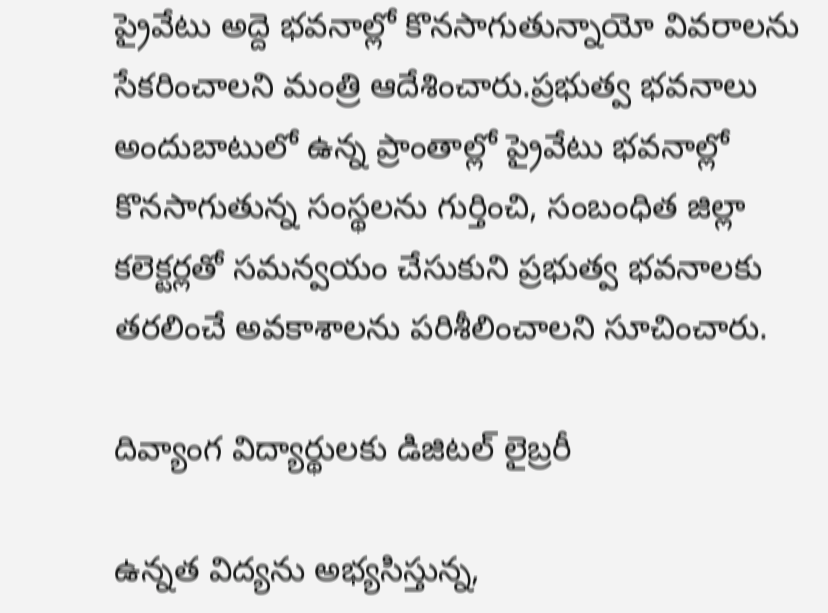ప్రైవేటు అద్దె భవనాల్లో కొనసాగుతున్నాయో వివరాలను సేకరించాలని మంత్రి ఆదేశించారు.ప్రభుత్వ భవనాలు అందుబాటులో ఉన్న ప్రాంతాల్లో ప్రైవేటు భవనాల్లో కొనసాగుతున్న సంస్థలను గుర్తించి, సంబంధిత జిల్లా కలెక్టర్లతో సమన్వయం చేసుకుని ప్రభుత్వ భవనాలకు తరలించే అవకాశాలను పరిశీలించాలని సూచించారు.

దివ్యాంగ విద్యార్థులకు డిజిటల్‌ లైబ్రరీ

ఉన్నత విద్యను అభ్యసిస్తున్న,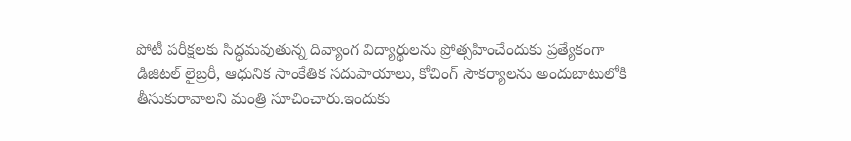పోటీ పరీక్షలకు సిద్ధమవుతున్న దివ్యాంగ విద్యార్థులను ప్రోత్సహించేందుకు ప్రత్యేకంగా డిజిటల్‌ లైబ్రరీ, ఆధునిక సాంకేతిక సదుపాయాలు, కోచింగ్‌ సౌకర్యాలను అందుబాటులోకి తీసుకురావాలని మంత్రి సూచించారు.ఇందుకు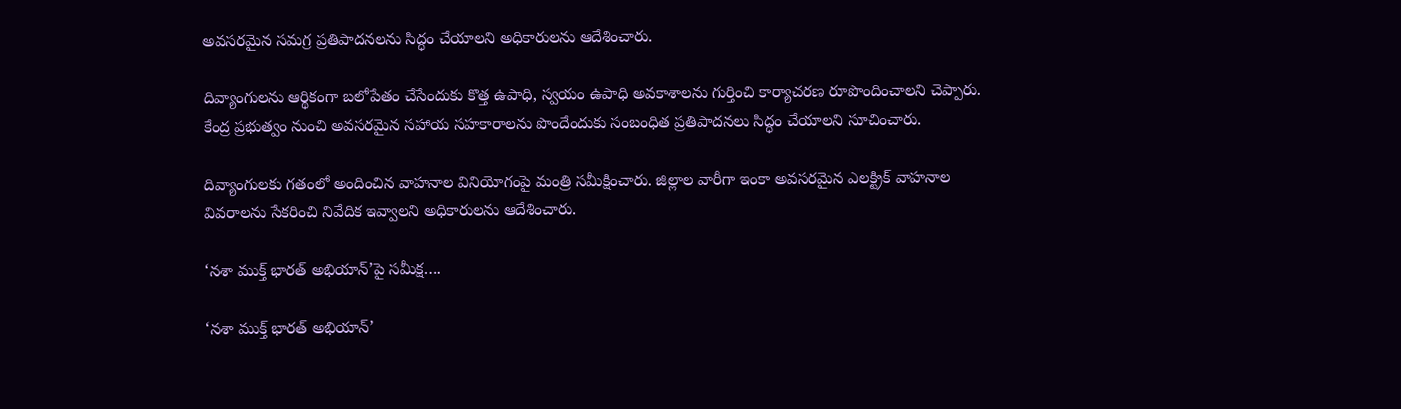అవసరమైన సమగ్ర ప్రతిపాదనలను సిద్ధం చేయాలని అధికారులను ఆదేశించారు.

దివ్యాంగులను ఆర్థికంగా బలోపేతం చేసేందుకు కొత్త ఉపాధి, స్వయం ఉపాధి అవకాశాలను గుర్తించి కార్యాచరణ రూపొందించాలని చెప్పారు. కేంద్ర ప్రభుత్వం నుంచి అవసరమైన సహాయ సహకారాలను పొందేందుకు సంబంధిత ప్రతిపాదనలు సిద్ధం చేయాలని సూచించారు.

దివ్యాంగులకు గతంలో అందించిన వాహనాల వినియోగంపై మంత్రి సమీక్షించారు. జిల్లాల వారీగా ఇంకా అవసరమైన ఎలక్ట్రిక్‌ వాహనాల వివరాలను సేకరించి నివేదిక ఇవ్వాలని అధికారులను ఆదేశించారు.

‘నశా ముక్త్‌ భారత్‌ అభియాన్‌’పై సమీక్ష….

‘నశా ముక్త్‌ భారత్‌ అభియాన్‌’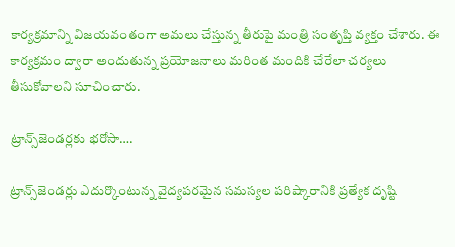కార్యక్రమాన్ని విజయవంతంగా అమలు చేస్తున్న తీరుపై మంత్రి సంతృప్తి వ్యక్తం చేశారు. ఈ కార్యక్రమం ద్వారా అందుతున్న ప్రయోజనాలు మరింత మందికి చేరేలా చర్యలు తీసుకోవాలని సూచించారు.

ట్రాన్స్‌జెండర్లకు భరోసా….

ట్రాన్స్‌జెండర్లు ఎదుర్కొంటున్న వైద్యపరమైన సమస్యల పరిష్కారానికి ప్రత్యేక దృష్టి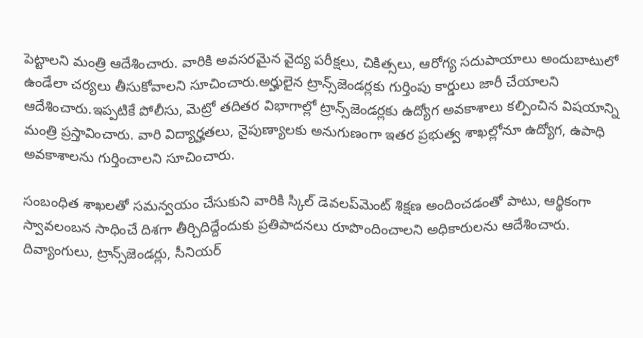పెట్టాలని మంత్రి ఆదేశించారు. వారికి అవసరమైన వైద్య పరీక్షలు, చికిత్సలు, ఆరోగ్య సదుపాయాలు అందుబాటులో ఉండేలా చర్యలు తీసుకోవాలని సూచించారు.అర్హులైన ట్రాన్స్‌జెండర్లకు గుర్తింపు కార్డులు జారీ చేయాలని ఆదేశించారు.ఇప్పటికే పోలీసు, మెట్రో తదితర విభాగాల్లో ట్రాన్స్‌జెండర్లకు ఉద్యోగ అవకాశాలు కల్పించిన విషయాన్ని మంత్రి ప్రస్తావించారు. వారి విద్యార్హతలు, నైపుణ్యాలకు అనుగుణంగా ఇతర ప్రభుత్వ శాఖల్లోనూ ఉద్యోగ, ఉపాధి అవకాశాలను గుర్తించాలని సూచించారు.

సంబంధిత శాఖలతో సమన్వయం చేసుకుని వారికి స్కిల్‌ డెవలప్‌మెంట్‌ శిక్షణ అందించడంతో పాటు, ఆర్థికంగా స్వావలంబన సాధించే దిశగా తీర్చిదిద్దేందుకు ప్రతిపాదనలు రూపొందించాలని అధికారులను ఆదేశించారు.
దివ్యాంగులు, ట్రాన్స్‌జెండర్లు, సీనియర్‌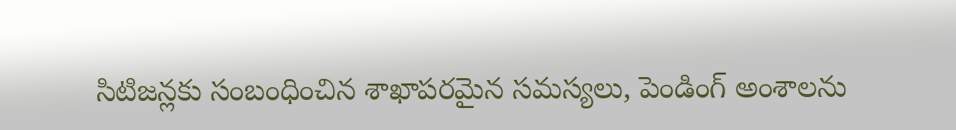సిటిజన్లకు సంబంధించిన శాఖాపరమైన సమస్యలు, పెండింగ్‌ అంశాలను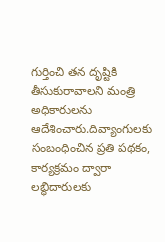గుర్తించి తన దృష్టికి తీసుకురావాలని మంత్రి అధికారులను ఆదేశించారు.దివ్యాంగులకు సంబంధించిన ప్రతి పథకం, కార్యక్రమం ద్వారా లబ్ధిదారులకు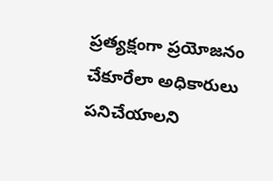ప్రత్యక్షంగా ప్రయోజనం చేకూరేలా అధికారులు పనిచేయాలని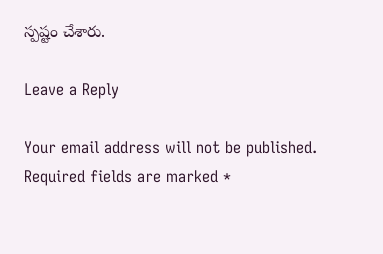స్పష్టం చేశారు.

Leave a Reply

Your email address will not be published. Required fields are marked *